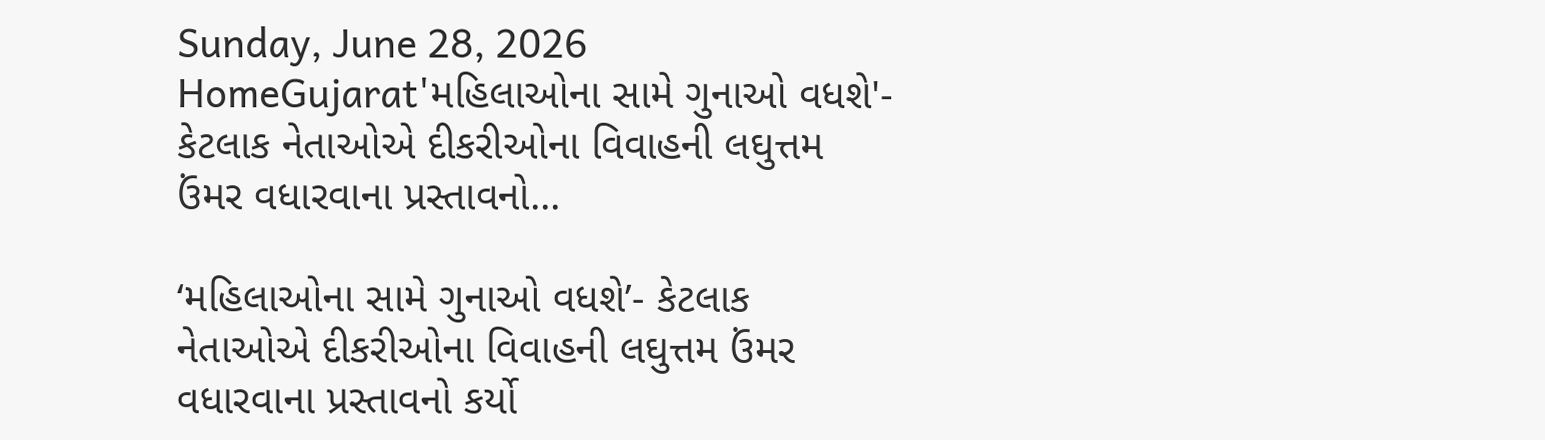Sunday, June 28, 2026
HomeGujarat'મહિલાઓના સામે ગુનાઓ વધશે'- કેટલાક નેતાઓએ દીકરીઓના વિવાહની લઘુત્તમ ઉંમર વધારવાના પ્રસ્તાવનો...

‘મહિલાઓના સામે ગુનાઓ વધશે’- કેટલાક નેતાઓએ દીકરીઓના વિવાહની લઘુત્તમ ઉંમર વધારવાના પ્રસ્તાવનો કર્યો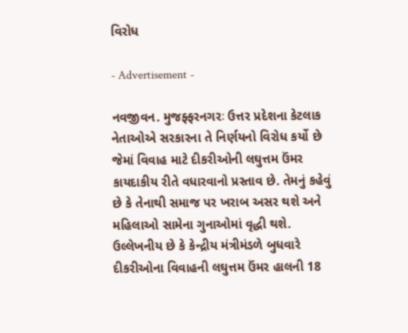વિરોધ

- Advertisement -

નવજીવન. મુજફ્ફરનગરઃ ઉત્તર પ્રદેશના કેટલાક નેતાઓએ સરકારના તે નિર્ણયનો વિરોધ કર્યો છે જેમાં વિવાહ માટે દીકરીઓની લઘુત્તમ ઉંમર કાયદાકીય રીતે વધારવાનો પ્રસ્તાવ છે. તેમનું કહેવું છે કે તેનાથી સમાજ પર ખરાબ અસર થશે અને મહિલાઓ સામેના ગુનાઓમાં વૃદ્ધી થશે. ઉલ્લેખનીય છે કે કેન્દ્રીય મંત્રીમંડળે બુધવારે દીકરીઓના વિવાહની લઘુત્તમ ઉંમર હાલની 18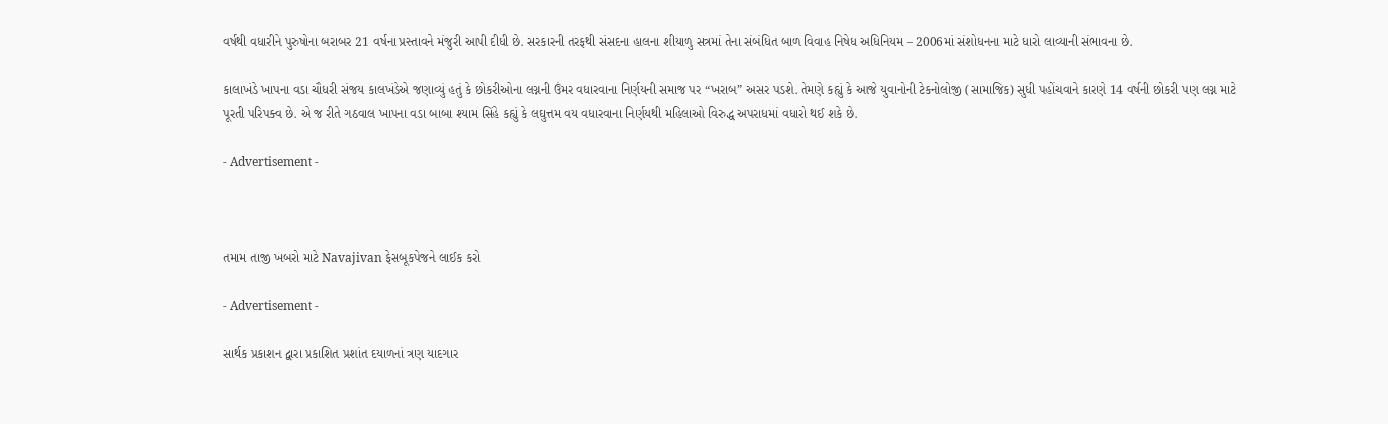વર્ષથી વધારીને પુરુષોના બરાબર 21 વર્ષના પ્રસ્તાવને મંજુરી આપી દીધી છે. સરકારની તરફથી સંસદના હાલના શીયાળુ સત્રમાં તેના સંબંધિત બાળ વિવાહ નિષેધ અધિનિયમ – 2006માં સંશોધનના માટે ધારો લાવ્યાની સંભાવના છે.

કાલાખંડે ખાપના વડા ચૌધરી સંજય કાલખંડેએ જણાવ્યું હતું કે છોકરીઓના લગ્નની ઉંમર વધારવાના નિર્ણયની સમાજ પર “ખરાબ” અસર પડશે. તેમણે કહ્યું કે આજે યુવાનોની ટેકનોલોજી (સામાજિક) સુધી પહોંચવાને કારણે 14 વર્ષની છોકરી પણ લગ્ન માટે પૂરતી પરિપક્વ છે. એ જ રીતે ગઠવાલ ખાપના વડા બાબા શ્યામ સિંહે કહ્યું કે લઘુત્તમ વય વધારવાના નિર્ણયથી મહિલાઓ વિરુદ્ધ અપરાધમાં વધારો થઈ શકે છે.

- Advertisement -



તમામ તાજી ખબરો માટે Navajivan ફેસબૂકપેજને લાઈક કરો

- Advertisement -

સાર્થક પ્રકાશન દ્વારા પ્રકાશિત પ્રશાંત દયાળનાં ત્રણ યાદગાર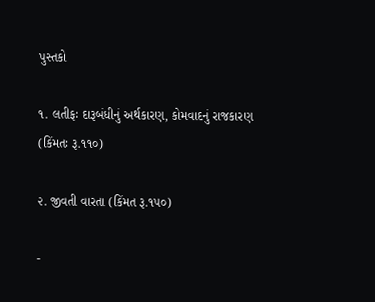પુસ્તકો

૧. લતીફઃ દારૂબંધીનું અર્થકારણ, કોમવાદનું રાજકારણ (કિંમતઃ રૂ.૧૧૦)

૨. જીવતી વારતા (કિંમત રૂ.૧૫૦)

-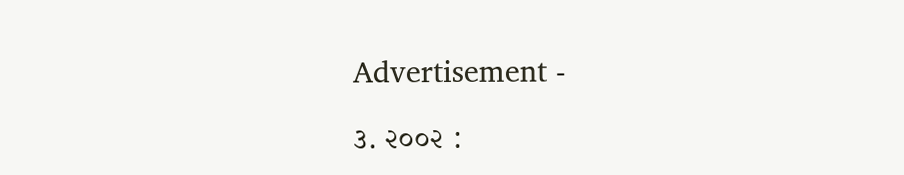Advertisement -

૩. ૨૦૦૨ :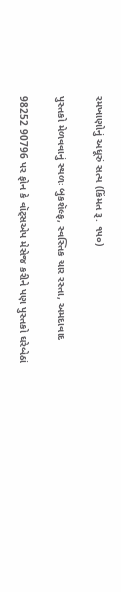રમખાણોનું અધૂરું સત્ય (કિંમત રૂ. ૧૫૦)

પુસ્તકો મેળવવાનું સ્થળઃ બુકશૅલ્ફ, સ્વસ્તિક ચાર રસ્તા, અમદાવાદ

98252 90796 પર ફોન કે વૉટ્સએપ મેસેજ કરીને પણ પુસ્તકો ઘરેબેઠાં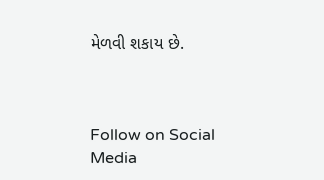મેળવી શકાય છે.



Follow on Social Media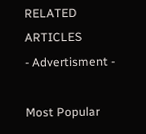RELATED ARTICLES
- Advertisment -

Most Popular